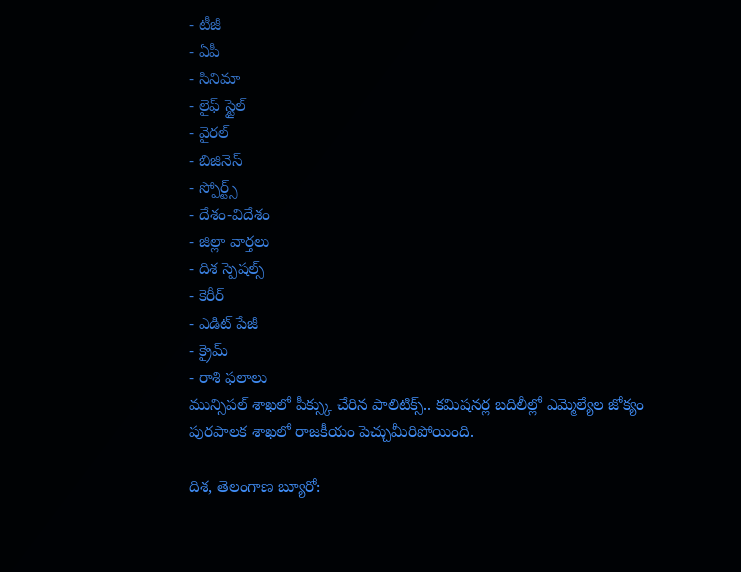- టీజీ
- ఏపీ
- సినిమా
- లైఫ్ స్టైల్
- వైరల్
- బిజినెస్
- స్పోర్ట్స్
- దేశం-విదేశం
- జిల్లా వార్తలు
- దిశ స్పెషల్స్
- కెరీర్
- ఎడిట్ పేజీ
- క్రైమ్
- రాశి ఫలాలు
మున్సిపల్ శాఖలో పీక్స్కు చేరిన పాలిటిక్స్.. కమిషనర్ల బదిలీల్లో ఎమ్మెల్యేల జోక్యం
పురపాలక శాఖలో రాజకీయం పెచ్చుమీరిపోయింది.

దిశ, తెలంగాణ బ్యూరో: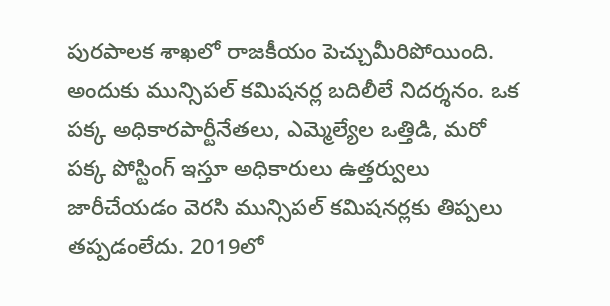పురపాలక శాఖలో రాజకీయం పెచ్చుమీరిపోయింది. అందుకు మున్సిపల్ కమిషనర్ల బదిలీలే నిదర్శనం. ఒక పక్క అధికారపార్టీనేతలు, ఎమ్మెల్యేల ఒత్తిడి, మరో పక్క పోస్టింగ్ ఇస్తూ అధికారులు ఉత్తర్వులు జారీచేయడం వెరసి మున్సిపల్ కమిషనర్లకు తిప్పలు తప్పడంలేదు. 2019లో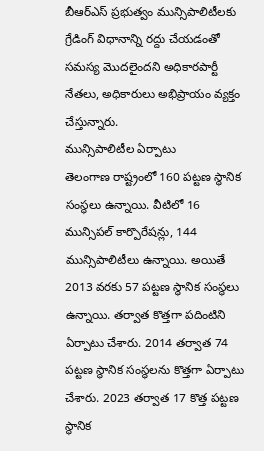బీఆర్ఎస్ ప్రభుత్వం మున్సిపాలిటీలకు గ్రేడింగ్ విధానాన్ని రద్దు చేయడంతో సమస్య మొదలైందని అధికారపార్టీ నేతలు, అధికారులు అభిప్రాయం వ్యక్తం చేస్తున్నారు.
మున్సిపాలిటీల ఏర్పాటు
తెలంగాణ రాష్ట్రంలో 160 పట్టణ స్థానిక సంస్థలు ఉన్నాయి. వీటిలో 16 మున్సిపల్ కార్పొరేషన్లు, 144 మున్సిపాలిటీలు ఉన్నాయి. అయితే 2013 వరకు 57 పట్టణ స్థానిక సంస్థలు ఉన్నాయి. తర్వాత కొత్తగా పదింటిని ఏర్పాటు చేశారు. 2014 తర్వాత 74 పట్టణ స్థానిక సంస్థలను కొత్తగా ఏర్పాటు చేశారు. 2023 తర్వాత 17 కొత్త పట్టణ స్థానిక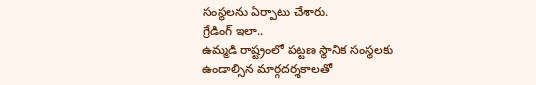సంస్థలను ఏర్పాటు చేశారు.
గ్రేడింగ్ ఇలా..
ఉమ్మడి రాష్ట్రంలో పట్టణ స్థానిక సంస్థలకు ఉండాల్సిన మార్గదర్శకాలతో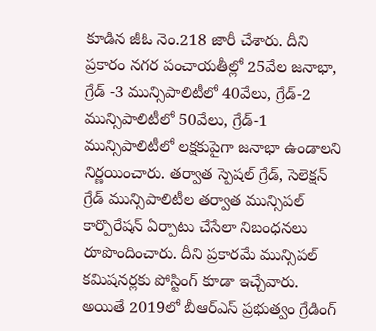కూడిన జీఓ నెం.218 జారీ చేశారు. దీని ప్రకారం నగర పంచాయతీల్లో 25వేల జనాభా, గ్రేడ్ -3 మున్సిపాలిటీలో 40వేలు, గ్రేడ్-2 మున్సిపాలిటీలో 50వేలు, గ్రేడ్-1 మున్సిపాలిటీలో లక్షకుపైగా జనాభా ఉండాలని నిర్ణయించారు. తర్వాత స్పెషల్ గ్రేడ్, సెలెక్షన్ గ్రేడ్ మున్సిపాలిటీల తర్వాత మున్సిపల్ కార్పొరేషన్ ఏర్పాటు చేసేలా నిబంధనలు రూపొందించారు. దీని ప్రకారమే మున్సిపల్ కమిషనర్లకు పోస్టింగ్ కూడా ఇచ్చేవారు. అయితే 2019లో బీఆర్ఎస్ ప్రభుత్వం గ్రేడింగ్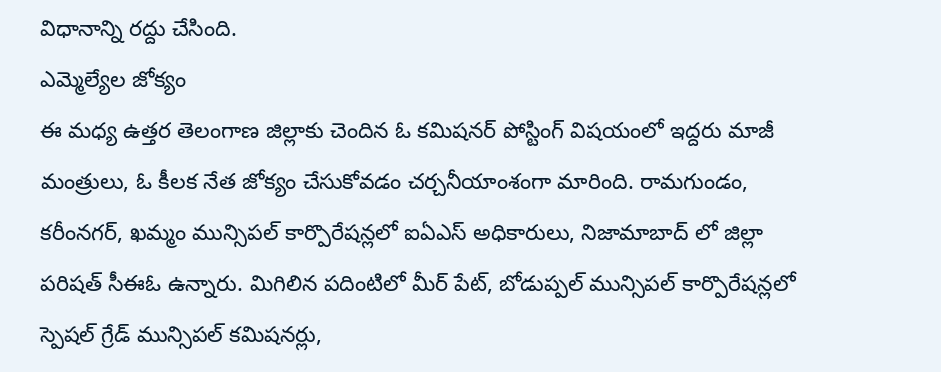విధానాన్ని రద్దు చేసింది.
ఎమ్మెల్యేల జోక్యం
ఈ మధ్య ఉత్తర తెలంగాణ జిల్లాకు చెందిన ఓ కమిషనర్ పోస్టింగ్ విషయంలో ఇద్దరు మాజీ మంత్రులు, ఓ కీలక నేత జోక్యం చేసుకోవడం చర్చనీయాంశంగా మారింది. రామగుండం, కరీంనగర్, ఖమ్మం మున్సిపల్ కార్పొరేషన్లలో ఐఏఎస్ అధికారులు, నిజామాబాద్ లో జిల్లా పరిషత్ సీఈఓ ఉన్నారు. మిగిలిన పదింటిలో మీర్ పేట్, బోడుప్పల్ మున్సిపల్ కార్పొరేషన్లలో స్పెషల్ గ్రేడ్ మున్సిపల్ కమిషనర్లు,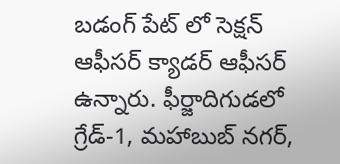బడంగ్ పేట్ లో సెక్షన్ ఆఫీసర్ క్యాడర్ ఆఫీసర్ ఉన్నారు. ఫీర్జాదిగుడలో గ్రేడ్-1, మహాబుబ్ నగర్,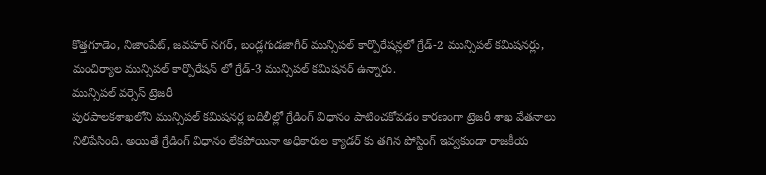కొత్తగూడెం, నిజాంపేట్, జవహర్ నగర్, బండ్లగుడజాగీర్ మున్సిపల్ కార్పొరేషన్లలో గ్రేడ్-2 మున్సిపల్ కమిషనర్లు, మంచిర్యాల మున్సిపల్ కార్పొరేషన్ లో గ్రేడ్-3 మున్సిపల్ కమిషనర్ ఉన్నారు.
మున్సిపల్ వర్సెస్ ట్రెజరీ
పురపాలకశాఖలోని మున్సిపల్ కమిషనర్ల బదిలీల్లో గ్రేడింగ్ విధానం పాటించకోవడం కారణంగా ట్రెజరీ శాఖ వేతనాలు నిలిపేసింది. అయితే గ్రేడింగ్ విధానం లేకపోయినా అధికారుల క్యాడర్ కు తగిన పోస్టింగ్ ఇవ్వకుండా రాజకీయ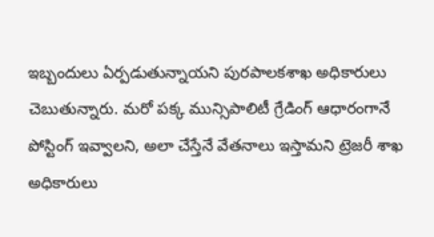ఇబ్బందులు ఏర్పడుతున్నాయని పురపాలకశాఖ అధికారులు చెబుతున్నారు. మరో పక్క మున్సిపాలిటీ గ్రేడింగ్ ఆధారంగానే పోస్టింగ్ ఇవ్వాలని, అలా చేస్తేనే వేతనాలు ఇస్తామని ట్రెజరీ శాఖ అధికారులు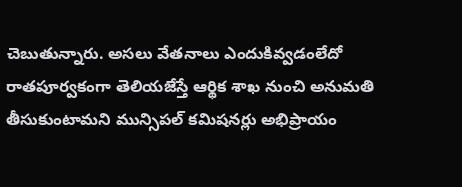చెబుతున్నారు. అసలు వేతనాలు ఎందుకివ్వడంలేదో రాతపూర్వకంగా తెలియజేస్తే ఆర్థిక శాఖ నుంచి అనుమతి తీసుకుంటామని మున్సిపల్ కమిషనర్లు అభిప్రాయం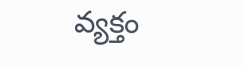వ్యక్తం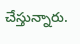చేస్తున్నారు.